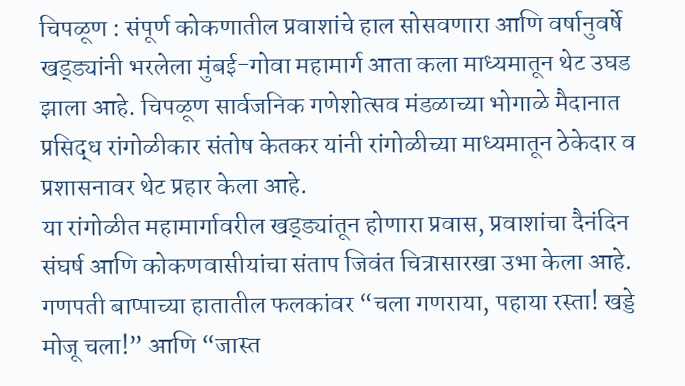चिपळूण : संपूर्ण कोकणातील प्रवाशांचे हाल सोसवणारा आणि वर्षानुवर्षे खड्ड्यांनी भरलेला मुंबई-गोवा महामार्ग आता कला माध्यमातून थेट उघड झाला आहे. चिपळूण सार्वजनिक गणेशोत्सव मंडळाच्या भोगाळे मैदानात प्रसिद्ध रांगोळीकार संतोष केतकर यांनी रांगोळीच्या माध्यमातून ठेकेदार व प्रशासनावर थेट प्रहार केला आहे.
या रांगोळीत महामार्गावरील खड्ड्यांतून होणारा प्रवास, प्रवाशांचा दैनंदिन संघर्ष आणि कोकणवासीयांचा संताप जिवंत चित्रासारखा उभा केला आहे. गणपती बाप्पाच्या हातातील फलकांवर “चला गणराया, पहाया रस्ता! खड्डे मोजू चला!” आणि “जास्त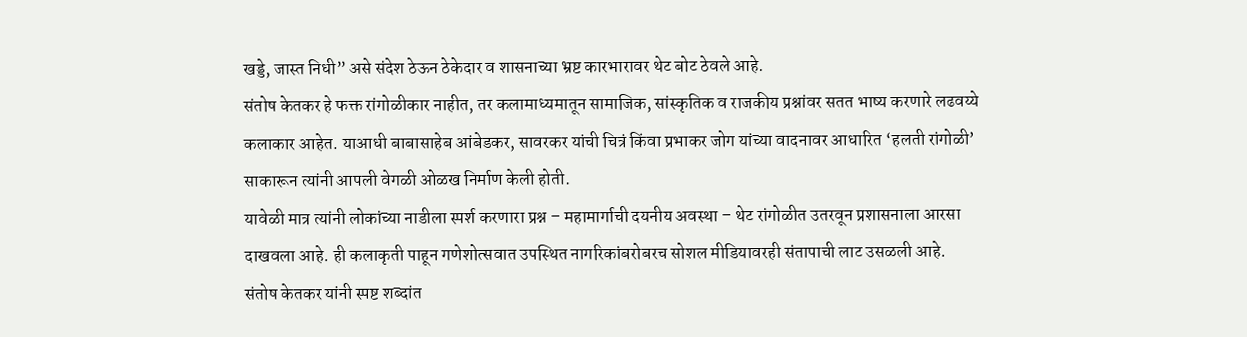खड्डे, जास्त निधी” असे संदेश ठेऊन ठेकेदार व शासनाच्या भ्रष्ट कारभारावर थेट बोट ठेवले आहे.
संतोष केतकर हे फक्त रांगोळीकार नाहीत, तर कलामाध्यमातून सामाजिक, सांस्कृतिक व राजकीय प्रश्नांवर सतत भाष्य करणारे लढवय्ये कलाकार आहेत. याआधी बाबासाहेब आंबेडकर, सावरकर यांची चित्रं किंवा प्रभाकर जोग यांच्या वादनावर आधारित ‘हलती रांगोळी’ साकारून त्यांनी आपली वेगळी ओळख निर्माण केली होती.
यावेळी मात्र त्यांनी लोकांच्या नाडीला स्पर्श करणारा प्रश्न – महामार्गाची दयनीय अवस्था – थेट रांगोळीत उतरवून प्रशासनाला आरसा दाखवला आहे. ही कलाकृती पाहून गणेशोत्सवात उपस्थित नागरिकांबरोबरच सोशल मीडियावरही संतापाची लाट उसळली आहे.
संतोष केतकर यांनी स्पष्ट शब्दांत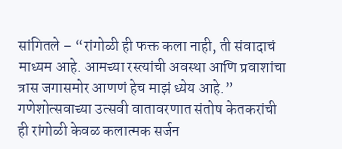सांगितले – “रांगोळी ही फक्त कला नाही, ती संवादाचं माध्यम आहे. आमच्या रस्त्यांची अवस्था आणि प्रवाशांचा त्रास जगासमोर आणणं हेच माझं ध्येय आहे.”
गणेशोत्सवाच्या उत्सवी वातावरणात संतोष केतकरांची ही रांगोळी केवळ कलात्मक सर्जन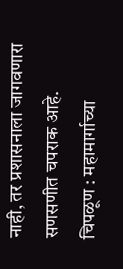नाही, तर प्रशासनाला जागवणारा सणसणीत चपराक आहे.
चिपळूण : महामार्गाच्या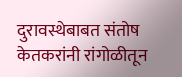दुरावस्थेबाबत संतोष केतकरांनी रांगोळीतून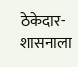ठेकेदार-शासनाला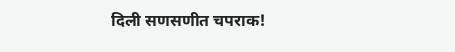दिली सणसणीत चपराक!